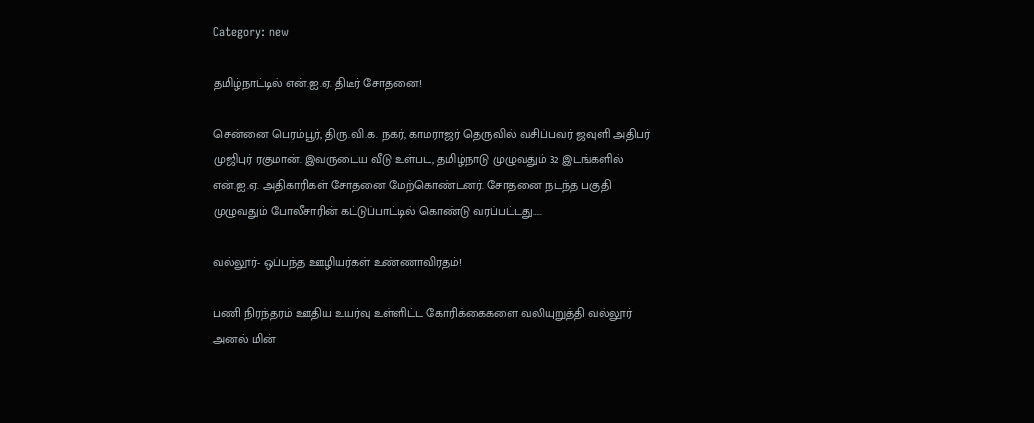Category: new

தமிழ்நாட்டில் என்.ஐ.ஏ. திடீர் சோதனை!

சென்னை பெரம்பூர், திரு.வி.க. நகர், காமராஜர் தெருவில் வசிப்பவர் ஜவுளி அதிபர் முஜிபுர் ரகுமான். இவருடைய வீடு உள்பட, தமிழ்நாடு முழுவதும் 32 இடங்களில் என்.ஐ.ஏ. அதிகாரிகள் சோதனை மேற்கொண்டனர். சோதனை நடந்த பகுதி முழுவதும் போலீசாரின் கட்டுப்பாட்டில் கொண்டு வரப்பட்டது…..

வல்லூர்- ஒப்பந்த ஊழியர்கள் உண்ணாவிரதம்!

பணி நிரந்தரம் ஊதிய உயர்வு உள்ளிட்ட கோரிக்கைகளை வலியுறுத்தி வல்லூர் அனல் மின்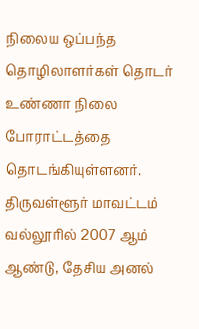நிலைய ஒப்பந்த தொழிலாளர்கள் தொடர் உண்ணா நிலை போராட்டத்தை தொடங்கியுள்ளனர். திருவள்ளூர் மாவட்டம் வல்லூரில் 2007 ஆம் ஆண்டு, தேசிய அனல்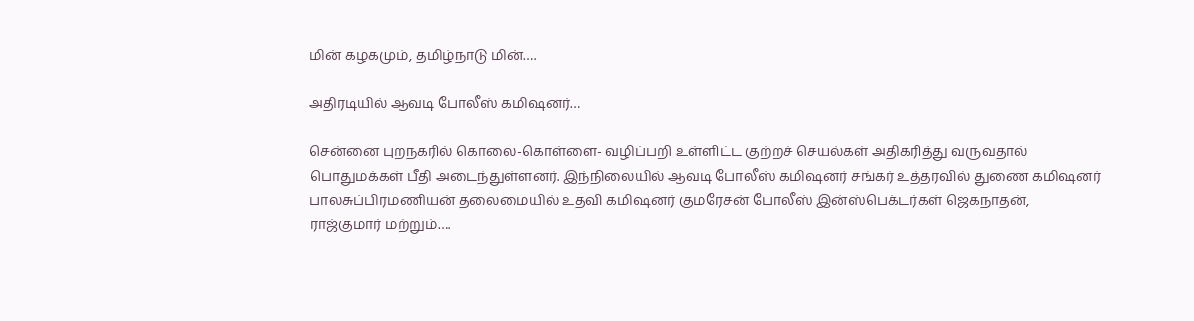மின் கழகமும், தமிழ்நாடு மின்….

அதிரடியில் ஆவடி போலீஸ் கமிஷனர்…

சென்னை புறநகரில் கொலை-கொள்ளை- வழிப்பறி உள்ளிட்ட குற்றச் செயல்கள் அதிகரித்து வருவதால் பொதுமக்கள் பீதி அடைந்துள்ளனர். இந்நிலையில் ஆவடி போலீஸ் கமிஷனர் சங்கர் உத்தரவில் துணை கமிஷனர் பாலசுப்பிரமணியன் தலைமையில் உதவி கமிஷனர் குமரேசன் போலீஸ் இன்ஸ்பெக்டர்கள் ஜெகநாதன், ராஜ்குமார் மற்றும்….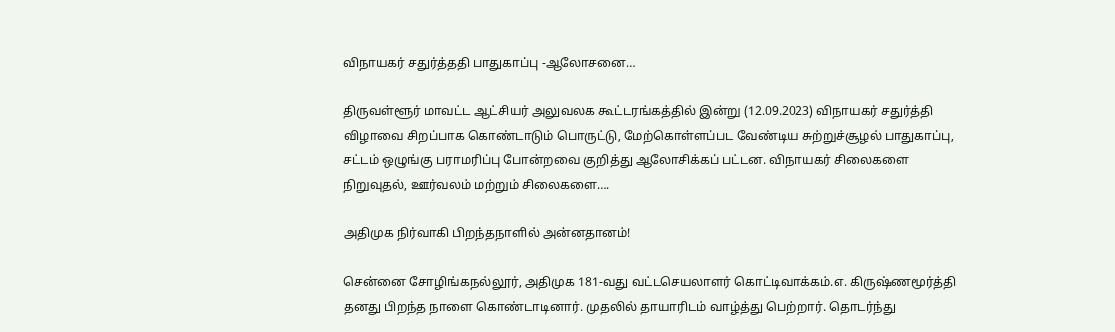விநாயகர் சதுர்த்ததி பாதுகாப்பு -ஆலோசனை…

திருவள்ளூர் மாவட்ட ஆட்சியர் அலுவலக கூட்டரங்கத்தில் இன்று (12.09.2023) விநாயகர் சதுர்த்தி விழாவை சிறப்பாக கொண்டாடும் பொருட்டு, மேற்கொள்ளப்பட வேண்டிய சுற்றுச்சூழல் பாதுகாப்பு, சட்டம் ஒழுங்கு பராமரிப்பு போன்றவை குறித்து ஆலோசிக்கப் பட்டன. விநாயகர் சிலைகளை நிறுவுதல், ஊர்வலம் மற்றும் சிலைகளை….

அதிமுக நிர்வாகி பிறந்தநாளில் அன்னதானம்!

சென்னை சோழிங்கநல்லூர், அதிமுக 181-வது வட்டசெயலாளர் கொட்டிவாக்கம்.எ. கிருஷ்ணமூர்த்தி தனது பிறந்த நாளை கொண்டாடினார். முதலில் தாயாரிடம் வாழ்த்து பெற்றார். தொடர்ந்து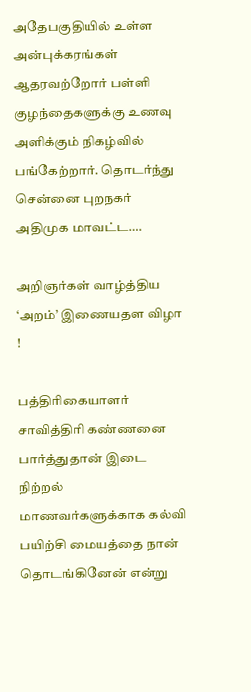அதேபகுதியில் உள்ள அன்புக்கரங்கள் ஆதரவற்றோர் பள்ளி குழந்தைகளுக்கு உணவு அளிக்கும் நிகழ்வில் பங்கேற்றார். தொடர்ந்து சென்னை புறநகர்  அதிமுக மாவட்ட….

அறிஞர்கள் வாழ்த்திய ‘அறம்’ இணையதள விழா !

பத்திரிகையாளர் சாவித்திரி கண்ணனை பார்த்துதான் இடை நிற்றல் மாணவர்களுக்காக கல்வி பயிற்சி மையத்தை நான் தொடங்கினேன் என்று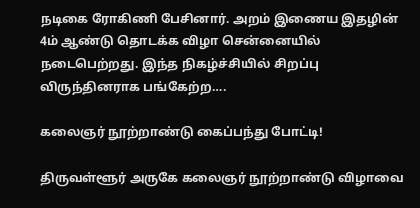நடிகை ரோகிணி பேசினார். அறம் இணைய இதழின் 4ம் ஆண்டு தொடக்க விழா சென்னையில் நடைபெற்றது. இந்த நிகழ்ச்சியில் சிறப்பு விருந்தினராக பங்கேற்ற….

கலைஞர் நூற்றாண்டு கைப்பந்து போட்டி!

திருவள்ளூர் அருகே கலைஞர் நூற்றாண்டு விழாவை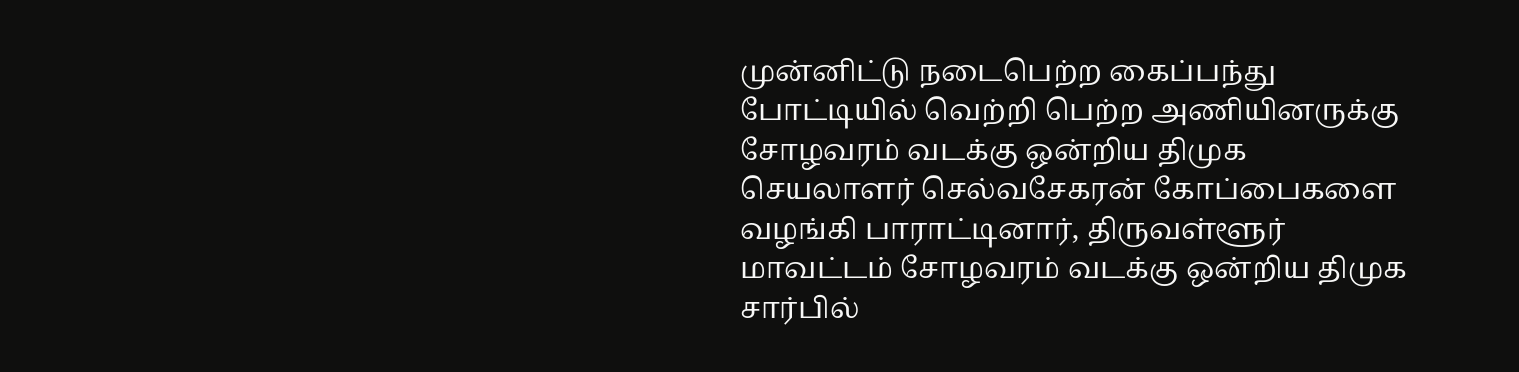முன்னிட்டு நடைபெற்ற கைப்பந்து போட்டியில் வெற்றி பெற்ற அணியினருக்கு சோழவரம் வடக்கு ஒன்றிய திமுக செயலாளர் செல்வசேகரன் கோப்பைகளை வழங்கி பாராட்டினார், திருவள்ளூர் மாவட்டம் சோழவரம் வடக்கு ஒன்றிய திமுக சார்பில்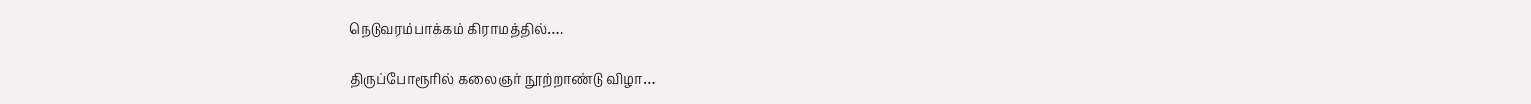நெடுவரம்பாக்கம் கிராமத்தில்….

திருப்போரூரில் கலைஞர் நூற்றாண்டு விழா…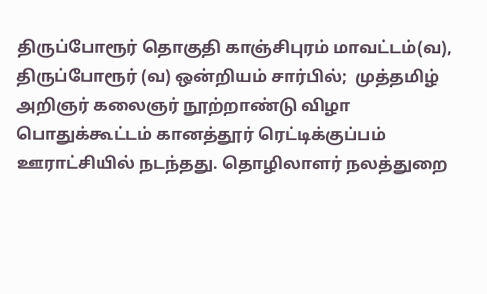திருப்போரூர் தொகுதி காஞ்சிபுரம் மாவட்டம்(வ), திருப்போரூர் (வ) ஒன்றியம் சார்பில்;  முத்தமிழ் அறிஞர் கலைஞர் நூற்றாண்டு விழா பொதுக்கூட்டம் கானத்தூர் ரெட்டிக்குப்பம் ஊராட்சியில் நடந்தது. தொழிலாளர் நலத்துறை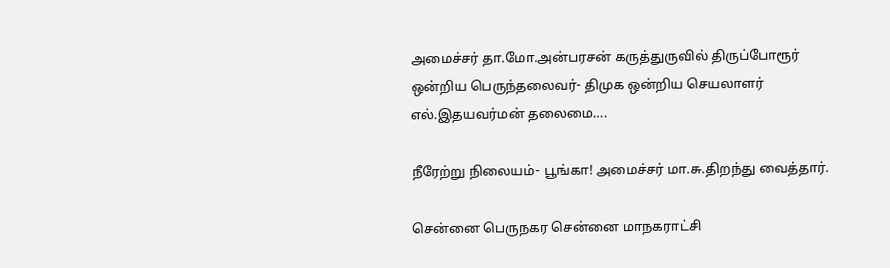அமைச்சர் தா.மோ.அன்பரசன் கருத்துருவில் திருப்போரூர் ஒன்றிய பெருந்தலைவர்- திமுக ஒன்றிய செயலாளர்  எல்.இதயவர்மன் தலைமை….

நீரேற்று நிலையம்- பூங்கா! அமைச்சர் மா.சு.திறந்து வைத்தார்.

சென்னை பெருநகர சென்னை மாநகராட்சி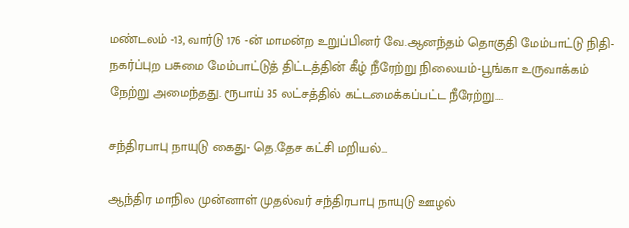மண்டலம் -13, வார்டு 176 -ன் மாமன்ற உறுப்பினர் வே.ஆனந்தம் தொகுதி மேம்பாட்டு நிதி- நகர்ப்புற பசுமை மேம்பாட்டுத் திட்டத்தின் கீழ் நீரேற்று நிலையம்-பூங்கா உருவாக்கம் நேற்று அமைந்தது. ரூபாய் 35 லட்சத்தில் கட்டமைக்கப்பட்ட நீரேற்று….

சந்திரபாபு நாயுடு கைது- தெ.தேச கட்சி மறியல்…

ஆந்திர மாநில முன்னாள் முதல்வர் சந்திரபாபு நாயுடு ஊழல்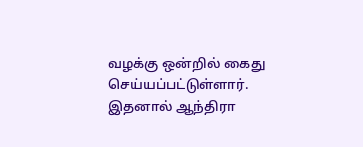வழக்கு ஒன்றில் கைது செய்யப்பட்டுள்ளார். இதனால் ஆந்திரா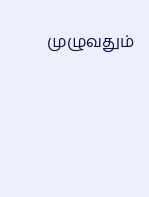முழுவதும்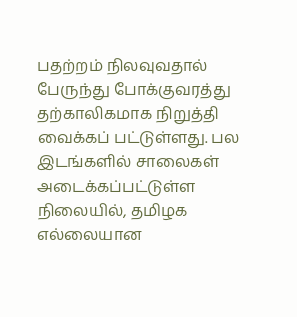பதற்றம் நிலவுவதால் பேருந்து போக்குவரத்து தற்காலிகமாக நிறுத்தி வைக்கப் பட்டுள்ளது. பல இடங்களில் சாலைகள் அடைக்கப்பட்டுள்ள நிலையில், தமிழக எல்லையான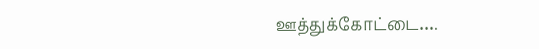ஊத்துக்கோட்டை….